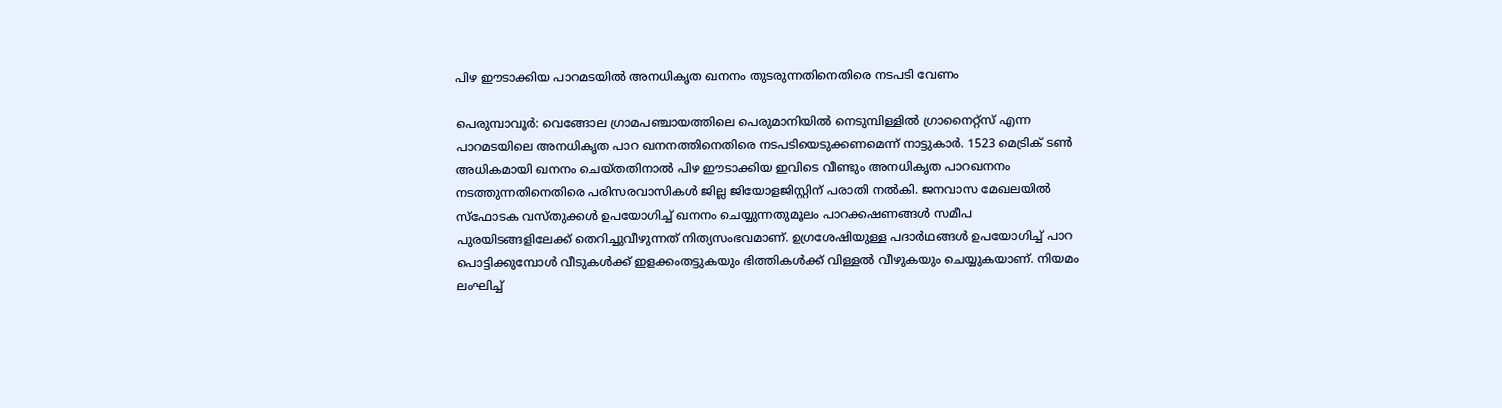പിഴ ഈടാക്കിയ പാറമടയില്‍ അനധികൃത ഖനനം തുടരുന്നതിനെതിരെ നടപടി വേണം

പെരുമ്പാവൂര്‍: വെങ്ങോല ഗ്രാമപഞ്ചായത്തിലെ പെരുമാനിയില്‍ നെടുമ്പിള്ളില്‍ ഗ്രാനൈറ്റ്‌സ് എന്ന പാറമടയിലെ അനധികൃത പാറ ഖനനത്തിനെതിരെ നടപടിയെടുക്കണമെന്ന് നാട്ടുകാര്‍. 1523 മെട്രിക് ടണ്‍ അധികമായി ഖനനം ചെയ്തതിനാല്‍ പിഴ ഈടാക്കിയ ഇവിടെ വീണ്ടും അനധികൃത പാറഖനനം നടത്തുന്നതിനെതിരെ പരിസരവാസികള്‍ ജില്ല ജിയോളജിസ്റ്റിന് പരാതി നല്‍കി. ജനവാസ മേഖലയില്‍ സ്‌ഫോടക വസ്തുക്കള്‍ ഉപയോഗിച്ച് ഖനനം ചെയ്യുന്നതുമൂലം പാറക്കഷണങ്ങള്‍ സമീപ പുരയിടങ്ങളിലേക്ക് തെറിച്ചുവീഴുന്നത് നിത്യസംഭവമാണ്. ഉഗ്രശേഷിയുള്ള പദാര്‍ഥങ്ങള്‍ ഉപയോഗിച്ച് പാറ പൊട്ടിക്കുമ്പോള്‍ വീടുകള്‍ക്ക് ഇളക്കംതട്ടുകയും ഭിത്തികള്‍ക്ക് വിള്ളല്‍ വീഴുകയും ചെയ്യുകയാണ്. നിയമം ലംഘിച്ച്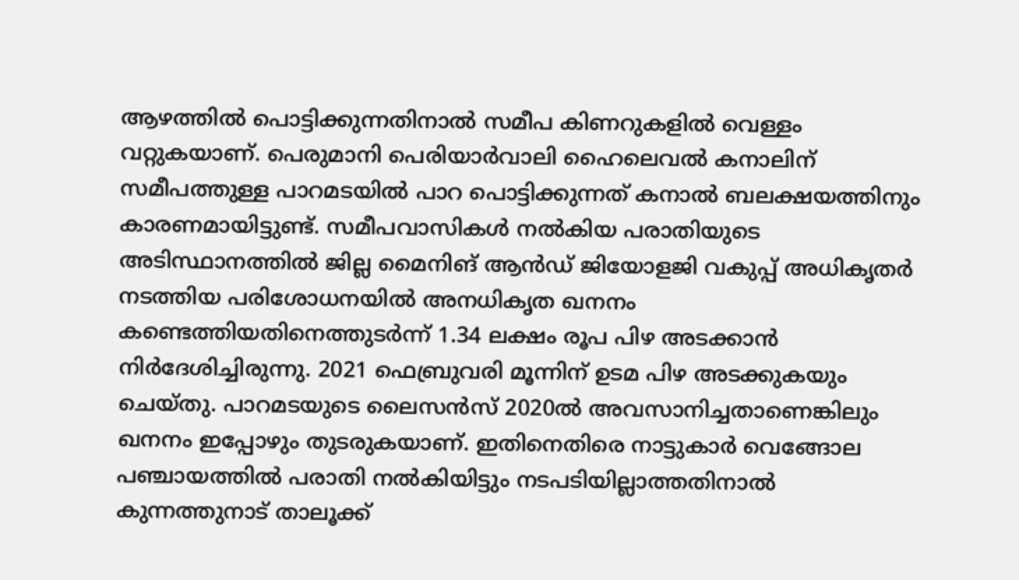ആഴത്തില്‍ പൊട്ടിക്കുന്നതിനാല്‍ സമീപ കിണറുകളില്‍ വെള്ളം വറ്റുകയാണ്. പെരുമാനി പെരിയാര്‍വാലി ഹൈലെവല്‍ കനാലിന് സമീപത്തുള്ള പാറമടയില്‍ പാറ പൊട്ടിക്കുന്നത് കനാല്‍ ബലക്ഷയത്തിനും കാരണമായിട്ടുണ്ട്. സമീപവാസികള്‍ നല്‍കിയ പരാതിയുടെ അടിസ്ഥാനത്തില്‍ ജില്ല മൈനിങ് ആൻഡ് ജിയോളജി വകുപ്പ് അധികൃതര്‍ നടത്തിയ പരിശോധനയില്‍ അനധികൃത ഖനനം കണ്ടെത്തിയതിനെത്തുടർന്ന് 1.34 ലക്ഷം രൂപ പിഴ അടക്കാന്‍ നിർദേശിച്ചിരുന്നു. 2021 ഫെബ്രുവരി മൂന്നിന് ഉടമ പിഴ അടക്കുകയും ചെയ്തു. പാറമടയുടെ ലൈസന്‍സ് 2020ല്‍ അവസാനിച്ചതാണെങ്കിലും ഖനനം ഇപ്പോഴും തുടരുകയാണ്. ഇതിനെതിരെ നാട്ടുകാര്‍ വെങ്ങോല പഞ്ചായത്തില്‍ പരാതി നൽകിയിട്ടും നടപടിയില്ലാത്തതിനാല്‍ കുന്നത്തുനാട് താലൂക്ക്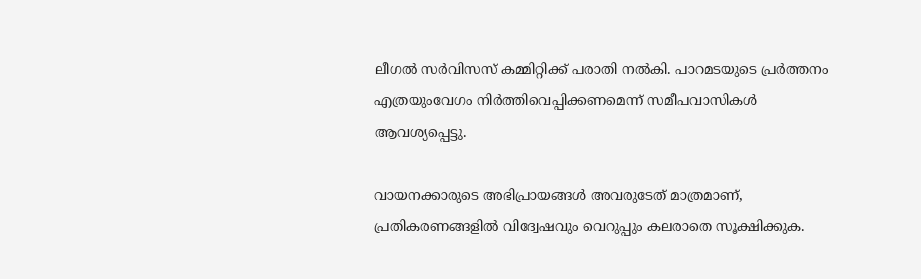ലീഗല്‍ സര്‍വിസസ് കമ്മിറ്റിക്ക് പരാതി നൽകി. പാറമടയുടെ പ്രര്‍ത്തനം എത്രയുംവേഗം നിർത്തിവെപ്പിക്കണമെന്ന് സമീപവാസികള്‍ ആവശ്യപ്പെട്ടു.

വായനക്കാരുടെ അഭിപ്രായങ്ങള്‍ അവരുടേത് മാത്രമാണ്, പ്രതികരണങ്ങളിൽ വിദ്വേഷവും വെറുപ്പും കലരാതെ സൂക്ഷിക്കുക.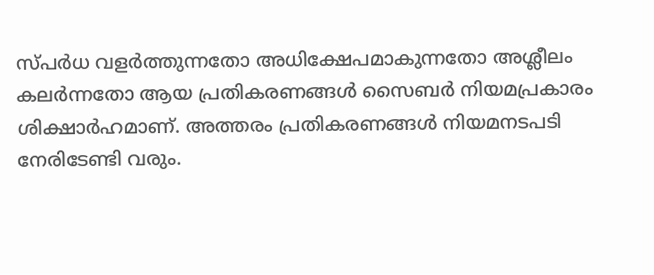സ്പർധ വളർത്തുന്നതോ അധിക്ഷേപമാകുന്നതോ അശ്ലീലം കലർന്നതോ ആയ പ്രതികരണങ്ങൾ സൈബർ നിയമപ്രകാരം ശിക്ഷാർഹമാണ്. അത്തരം പ്രതികരണങ്ങൾ നിയമനടപടി നേരിടേണ്ടി വരും.